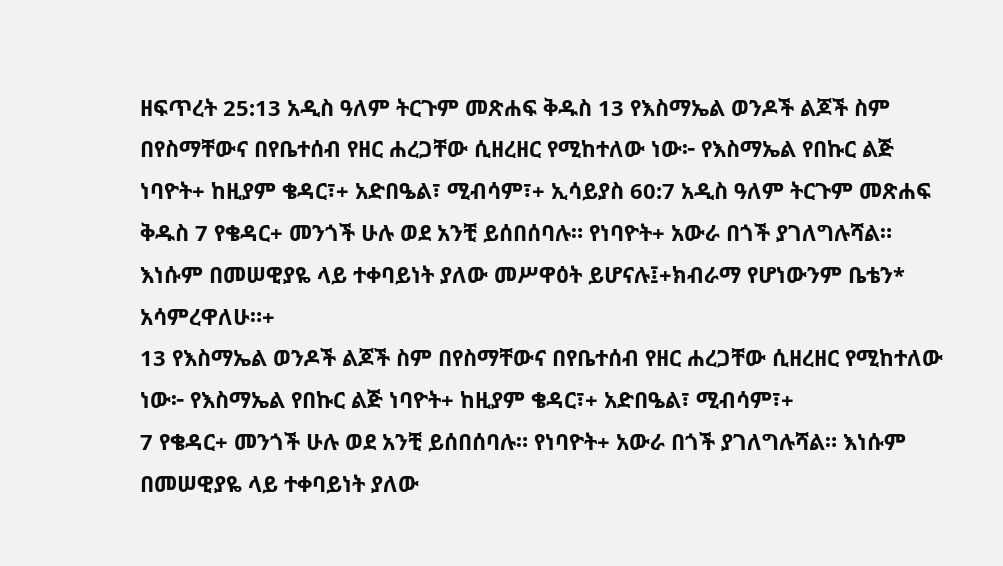ዘፍጥረት 25:13 አዲስ ዓለም ትርጉም መጽሐፍ ቅዱስ 13 የእስማኤል ወንዶች ልጆች ስም በየስማቸውና በየቤተሰብ የዘር ሐረጋቸው ሲዘረዘር የሚከተለው ነው፦ የእስማኤል የበኩር ልጅ ነባዮት+ ከዚያም ቄዳር፣+ አድበዔል፣ ሚብሳም፣+ ኢሳይያስ 60:7 አዲስ ዓለም ትርጉም መጽሐፍ ቅዱስ 7 የቄዳር+ መንጎች ሁሉ ወደ አንቺ ይሰበሰባሉ። የነባዮት+ አውራ በጎች ያገለግሉሻል። እነሱም በመሠዊያዬ ላይ ተቀባይነት ያለው መሥዋዕት ይሆናሉ፤+ክብራማ የሆነውንም ቤቴን* አሳምረዋለሁ።+
13 የእስማኤል ወንዶች ልጆች ስም በየስማቸውና በየቤተሰብ የዘር ሐረጋቸው ሲዘረዘር የሚከተለው ነው፦ የእስማኤል የበኩር ልጅ ነባዮት+ ከዚያም ቄዳር፣+ አድበዔል፣ ሚብሳም፣+
7 የቄዳር+ መንጎች ሁሉ ወደ አንቺ ይሰበሰባሉ። የነባዮት+ አውራ በጎች ያገለግሉሻል። እነሱም በመሠዊያዬ ላይ ተቀባይነት ያለው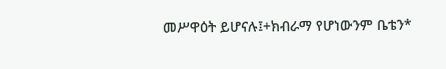መሥዋዕት ይሆናሉ፤+ክብራማ የሆነውንም ቤቴን*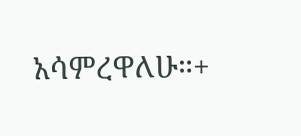አሳምረዋለሁ።+